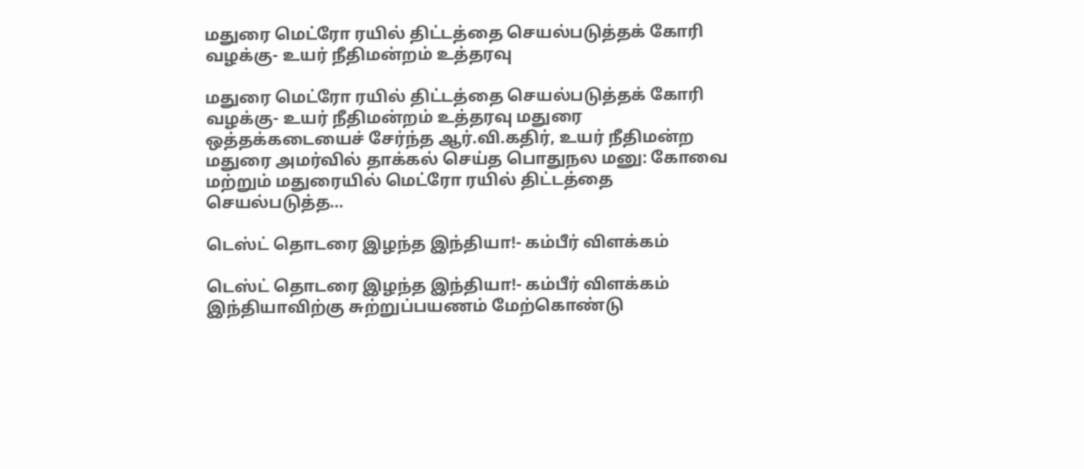மதுரை மெட்ரோ ரயில் திட்டத்தை செயல்படுத்தக் கோரி வழக்கு- உயர் நீதிமன்றம் உத்தரவு

மதுரை மெட்ரோ ரயில் திட்டத்தை செயல்படுத்தக் கோரி வழக்கு- உயர் நீதிமன்றம் உத்தரவு மதுரை ஒத்தக்கடையைச் சேர்ந்த ஆர்.வி.கதிர், உயர் நீதிமன்ற மதுரை அமர்வில் தாக்கல் செய்த பொதுநல மனு: கோவை மற்றும் மதுரையில் மெட்ரோ ரயில் திட்டத்தை செயல்படுத்த…

டெஸ்ட் தொடரை இழந்த இந்தியா!- கம்பீர் விளக்கம்

டெஸ்ட் தொடரை இழந்த இந்தியா!- கம்பீர் விளக்கம் இந்தியாவிற்கு சுற்றுப்பயணம் மேற்கொண்டு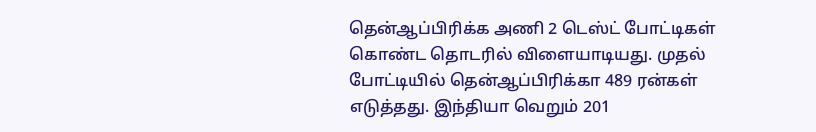தென்ஆப்பிரிக்க அணி 2 டெஸ்ட் போட்டிகள் கொண்ட தொடரில் விளையாடியது. முதல் போட்டியில் தென்ஆப்பிரிக்கா 489 ரன்கள் எடுத்தது. இந்தியா வெறும் 201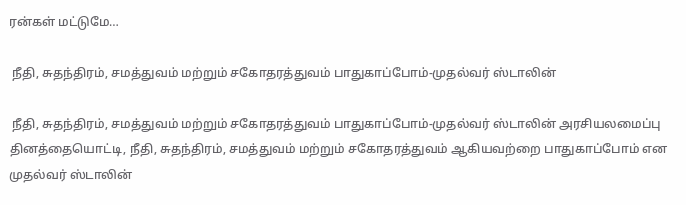ரன்கள் மட்டுமே…

 நீதி, சுதந்திரம், சமத்துவம் மற்றும் சகோதரத்துவம் பாதுகாப்போம்-முதல்வர் ஸ்டாலின்

 நீதி, சுதந்திரம், சமத்துவம் மற்றும் சகோதரத்துவம் பாதுகாப்போம்-முதல்வர் ஸ்டாலின் அரசியலமைப்பு தினத்தையொட்டி, நீதி, சுதந்திரம், சமத்துவம் மற்றும் சகோதரத்துவம் ஆகியவற்றை பாதுகாப்போம் என முதல்வர் ஸ்டாலின்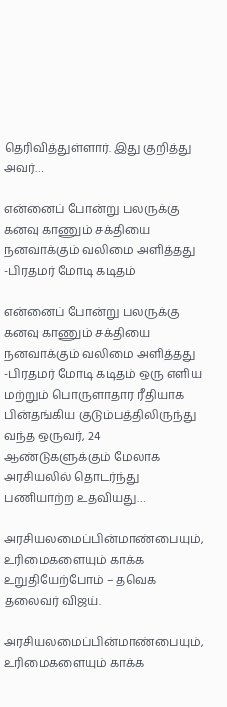தெரிவித்துள்ளார். இது குறித்து அவர்…

என்னைப் போன்று பலருக்கு கனவு காணும் சக்தியை நனவாக்கும் வலிமை அளித்தது -பிரதமர் மோடி கடிதம்

என்னைப் போன்று பலருக்கு கனவு காணும் சக்தியை நனவாக்கும் வலிமை அளித்தது -பிரதமர் மோடி கடிதம் ஒரு எளிய மற்றும் பொருளாதார ரீதியாக பின்தங்கிய குடும்பத்திலிருந்து வந்த ஒருவர், 24 ஆண்டுகளுக்கும் மேலாக அரசியலில் தொடர்ந்து பணியாற்ற உதவியது…

அரசியலமைப்பின்மாண்பையும், உரிமைகளையும் காக்க உறுதியேற்போம் – தவெக தலைவர் விஜய்.

அரசியலமைப்பின்மாண்பையும், உரிமைகளையும் காக்க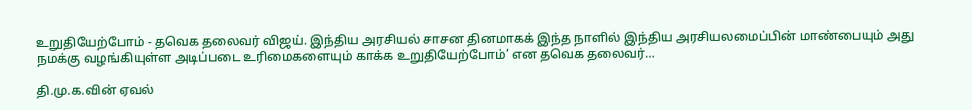உறுதியேற்போம் - தவெக தலைவர் விஜய். இந்திய அரசியல் சாசன தினமாகக் இந்த நாளில் இந்திய அரசியலமைப்பின் மாண்பையும் அது நமக்கு வழங்கியுள்ள அடிப்படை உரிமைகளையும் காக்க உறுதியேற்போம்’ என தவெக தலைவர்…

தி.மு.க.வின் ஏவல்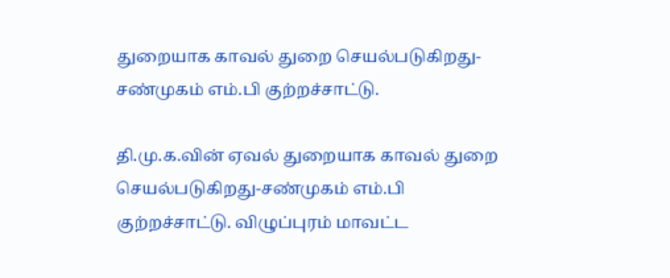துறையாக காவல் துறை செயல்படுகிறது-சண்முகம் எம்.பி குற்றச்சாட்டு.

தி.மு.க.வின் ஏவல் துறையாக காவல் துறை செயல்படுகிறது-சண்முகம் எம்.பி குற்றச்சாட்டு. விழுப்புரம் மாவட்ட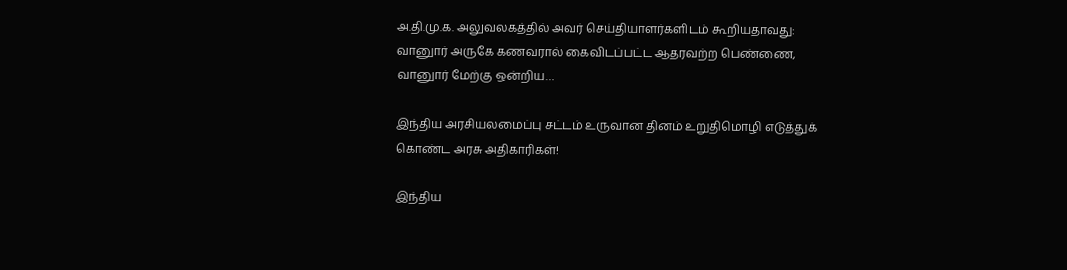அ.தி.மு.க. அலுவலகத்தில் அவர் செய்தியாளர்களிடம் கூறியதாவது: வானுார் அருகே கணவரால் கைவிடப்பட்ட ஆதரவற்ற பெண்ணை, வானுார் மேற்கு ஒன்றிய…

இந்திய அரசியலமைப்பு சட்டம் உருவான தினம் உறுதிமொழி எடுத்துக் கொண்ட அரசு அதிகாரிகள்!

இந்திய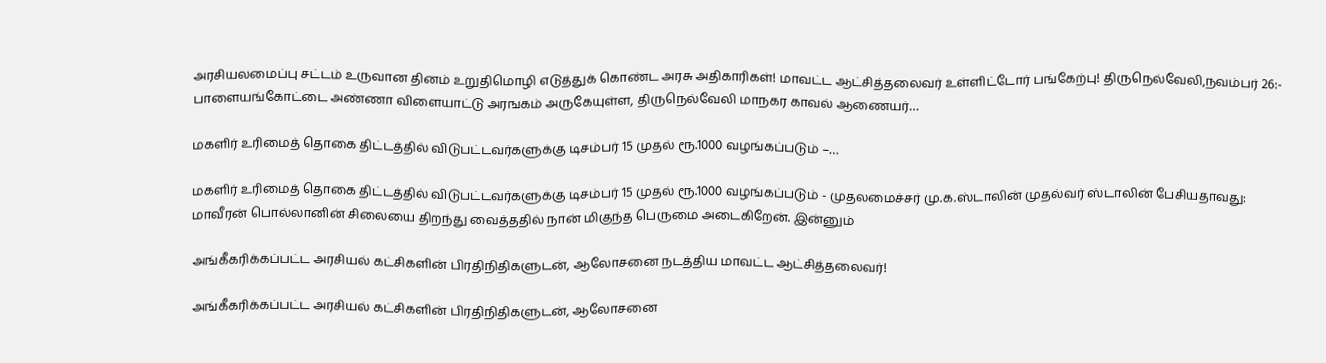அரசியலமைப்பு சட்டம் உருவான தினம் உறுதிமொழி எடுத்துக் கொண்ட அரசு அதிகாரிகள்! மாவட்ட ஆட்சித்தலைவர் உள்ளிட்டோர் பங்கேற்பு! திருநெல்வேலி,நவம்பர் 26:- பாளையங்கோட்டை அண்ணா விளையாட்டு அரஙகம் அருகேயுள்ள, திருநெல்வேலி மாநகர காவல் ஆணையர்…

மகளிர் உரிமைத் தொகை திட்டத்தில் விடுபட்டவர்களுக்கு டிசம்பர் 15 முதல் ரூ.1000 வழங்கப்படும் –…

மகளிர் உரிமைத் தொகை திட்டத்தில் விடுபட்டவர்களுக்கு டிசம்பர் 15 முதல் ரூ.1000 வழங்கப்படும் - முதலமைச்சர் மு.க.ஸ்டாலின் முதல்வர் ஸ்டாலின் பேசியதாவது:
மாவீரன் பொல்லானின் சிலையை திறந்து வைத்ததில் நான் மிகுந்த பெருமை அடைகிறேன். இன்னும்

அங்கீகரிக்கப்பட்ட அரசியல் கட்சிகளின் பிரதிநிதிகளுடன், ஆலோசனை நடத்திய மாவட்ட ஆட்சித்தலைவர்!

அங்கீகரிக்கப்பட்ட அரசியல் கட்சிகளின் பிரதிநிதிகளுடன், ஆலோசனை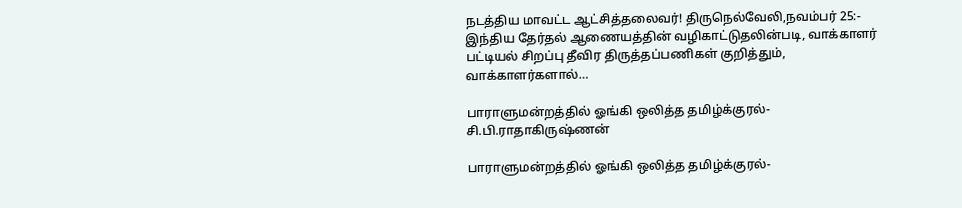நடத்திய மாவட்ட ஆட்சித்தலைவர்! திருநெல்வேலி,நவம்பர் 25:- இந்திய தேர்தல் ஆணையத்தின் வழிகாட்டுதலின்படி, வாக்காளர் பட்டியல் சிறப்பு தீவிர திருத்தப்பணிகள் குறித்தும், வாக்காளர்களால்…

பாராளுமன்றத்தில் ஓங்கி ஒலித்த தமிழ்க்குரல்-சி.பி.ராதாகிருஷ்ணன்

பாராளுமன்றத்தில் ஓங்கி ஒலித்த தமிழ்க்குரல்-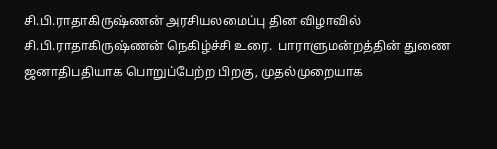சி.பி.ராதாகிருஷ்ணன் அரசியலமைப்பு தின விழாவில் சி.பி.ராதாகிருஷ்ணன் நெகிழ்ச்சி உரை.  பாராளுமன்றத்தின் துணை ஜனாதிபதியாக பொறுப்பேற்ற பிறகு, முதல்முறையாக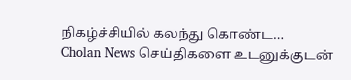நிகழ்ச்சியில் கலந்து கொண்ட…
Cholan News செய்திகளை உடனுக்குடன்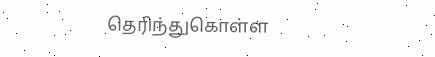தெரிந்துகொள்ள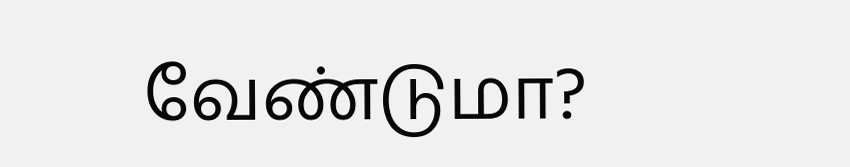வேண்டுமா?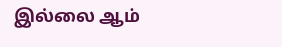இல்லை ஆம்